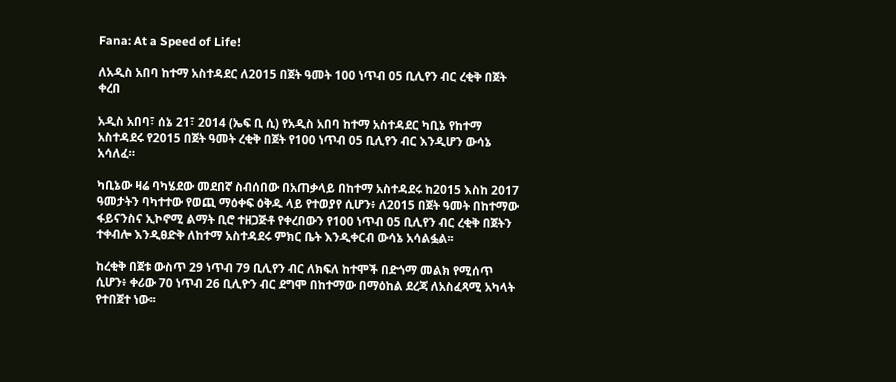Fana: At a Speed of Life!

ለአዲስ አበባ ከተማ አስተዳደር ለ2015 በጀት ዓመት 100 ነጥብ 05 ቢሊየን ብር ረቂቅ በጀት ቀረበ

አዲስ አበባ፣ ሰኔ 21፣ 2014 (ኤፍ ቢ ሲ) የአዲስ አበባ ከተማ አስተዳደር ካቢኔ የከተማ አስተዳደሩ የ2015 በጀት ዓመት ረቂቅ በጀት የ100 ነጥብ 05 ቢሊየን ብር እንዲሆን ውሳኔ አሳለፈ።

ካቢኔው ዛሬ ባካሄደው መደበኛ ስብሰበው በአጠቃላይ በከተማ አስተዳደሩ ከ2015 እስከ 2017 ዓመታትን ባካተተው የወጪ ማዕቀፍ ዕቅዱ ላይ የተወያየ ሲሆን፥ ለ2015 በጀት ዓመት በከተማው ፋይናንስና ኢኮኖሚ ልማት ቢሮ ተዘጋጅቶ የቀረበውን የ100 ነጥብ 05 ቢሊየን ብር ረቂቅ በጀትን ተቀብሎ እንዲፀድቅ ለከተማ አስተዳደሩ ምክር ቤት እንዲቀርብ ውሳኔ አሳልፏል፡፡

ከረቂቅ በጀቱ ውስጥ 29 ነጥብ 79 ቢሊየን ብር ለክፍለ ከተሞች በድጎማ መልክ የሚሰጥ ሲሆን፥ ቀሪው 70 ነጥብ 26 ቢሊዮን ብር ደግሞ በከተማው በማዕከል ደረጃ ለአስፈጻሚ አካላት የተበጀተ ነው፡፡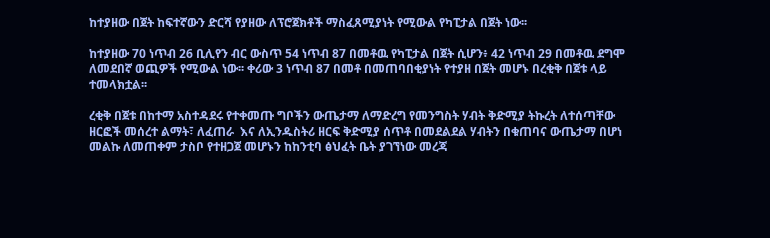ከተያዘው በጀት ከፍተኛውን ድርሻ የያዘው ለፕሮጀክቶች ማስፈጸሚያነት የሚውል የካፒታል በጀት ነው፡፡

ከተያዘው 70 ነጥብ 26 ቢሊየን ብር ውስጥ 54 ነጥብ 87 በመቶዉ የካፒታል በጀት ሲሆን፥ 42 ነጥብ 29 በመቶዉ ደግሞ ለመደበኛ ወጪዎች የሚውል ነው፡፡ ቀሪው 3 ነጥብ 87 በመቶ በመጠባበቂያነት የተያዘ በጀት መሆኑ በረቂቅ በጀቱ ላይ ተመላክቷል፡፡

ረቂቅ በጀቱ በከተማ አስተዳደሩ የተቀመጡ ግቦችን ውጤታማ ለማድረግ የመንግስት ሃብት ቅድሚያ ትኩረት ለተሰጣቸው ዘርፎች መሰረተ ልማት፣ ለፈጠራ  እና ለኢንዱስትሪ ዘርፍ ቅድሚያ ሰጥቶ በመደልደል ሃብትን በቁጠባና ውጤታማ በሆነ መልኩ ለመጠቀም ታስቦ የተዘጋጀ መሆኑን ከከንቲባ ፅህፈት ቤት ያገኘነው መረጃ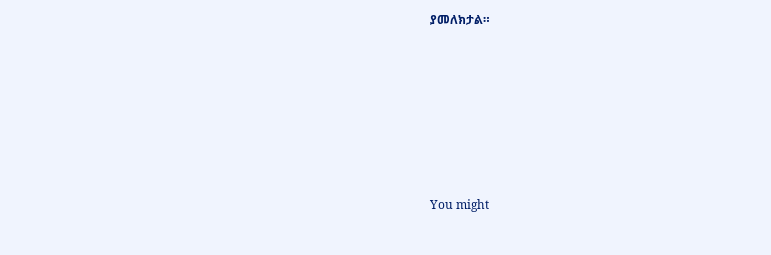ያመለክታል።









You might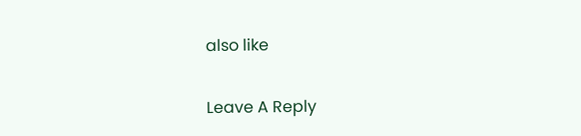also like

Leave A Reply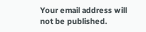Your email address will not be published.